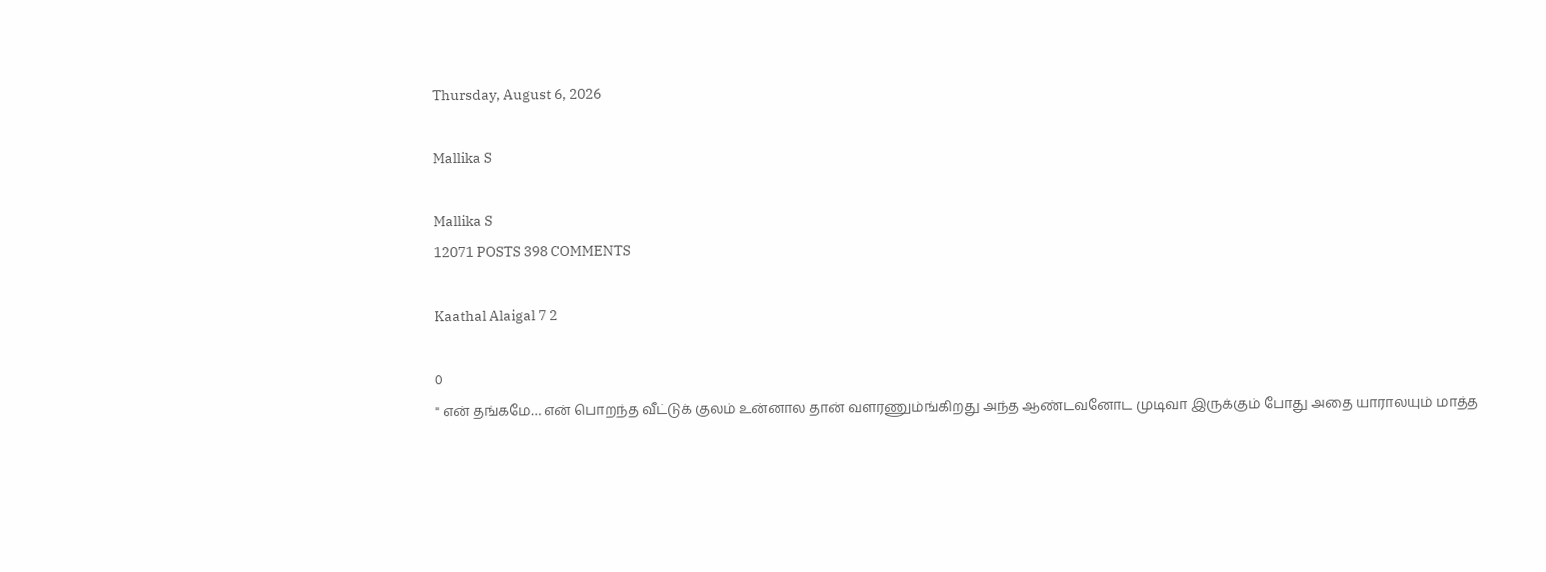Thursday, August 6, 2026

Mallika S

Mallika S
12071 POSTS 398 COMMENTS

Kaathal Alaigal 7 2

0
" என் தங்கமே… என் பொறந்த வீட்டுக் குலம் உன்னால தான் வளரணும்ங்கிறது அந்த ஆண்டவனோட முடிவா இருக்கும் போது அதை யாராலயும் மாத்த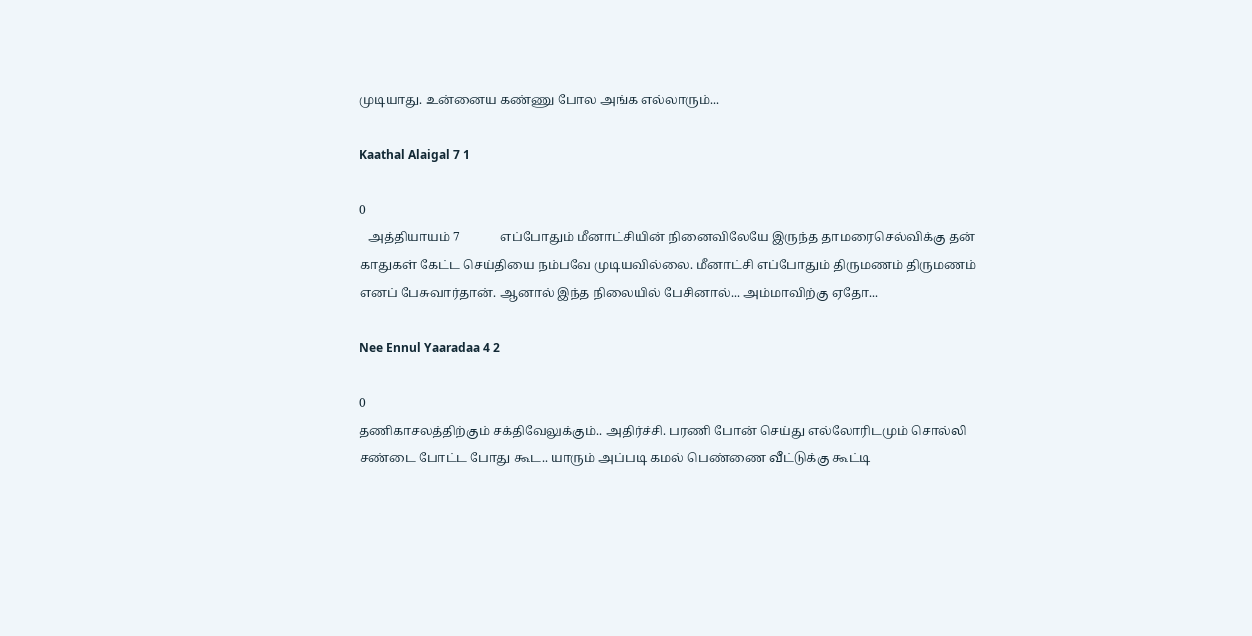முடியாது. உன்னைய கண்ணு போல அங்க எல்லாரும்...

Kaathal Alaigal 7 1

0
   அத்தியாயம் 7             எப்போதும் மீனாட்சியின் நினைவிலேயே இருந்த தாமரைசெல்விக்கு தன் காதுகள் கேட்ட செய்தியை நம்பவே முடியவில்லை. மீனாட்சி எப்போதும் திருமணம் திருமணம் எனப் பேசுவார்தான். ஆனால் இந்த நிலையில் பேசினால்... அம்மாவிற்கு ஏதோ...

Nee Ennul Yaaradaa 4 2

0
தணிகாசலத்திற்கும் சக்திவேலுக்கும்.. அதிர்ச்சி. பரணி போன் செய்து எல்லோரிடமும் சொல்லி சண்டை போட்ட போது கூட.. யாரும் அப்படி கமல் பெண்ணை வீட்டுக்கு கூட்டி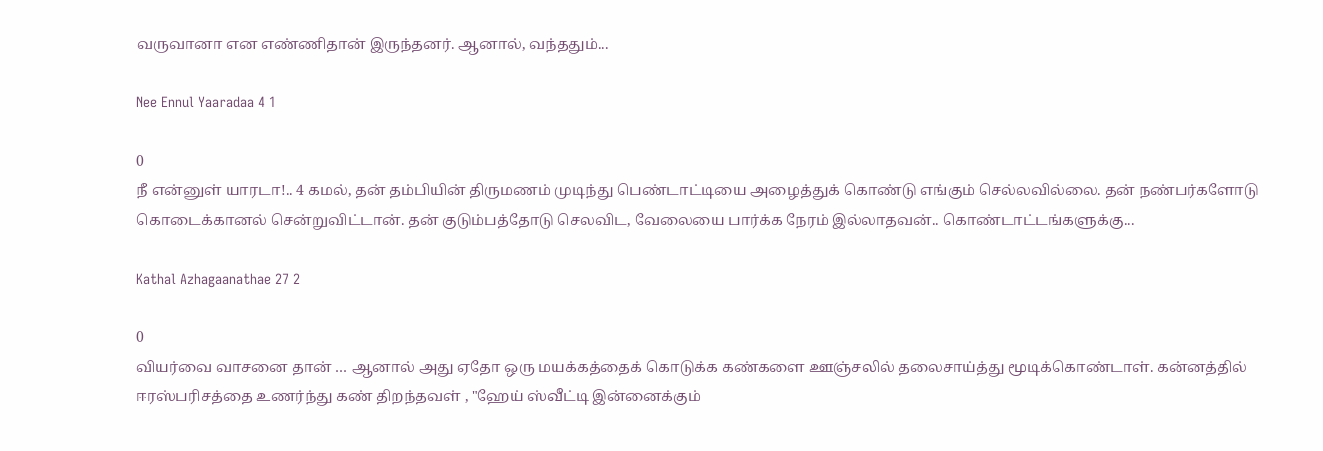வருவானா என எண்ணிதான் இருந்தனர். ஆனால், வந்ததும்...

Nee Ennul Yaaradaa 4 1

0
நீ என்னுள் யாரடா!.. 4 கமல், தன் தம்பியின் திருமணம் முடிந்து பெண்டாட்டியை அழைத்துக் கொண்டு எங்கும் செல்லவில்லை. தன் நண்பர்களோடு கொடைக்கானல் சென்றுவிட்டான். தன் குடும்பத்தோடு செலவிட, வேலையை பார்க்க நேரம் இல்லாதவன்.. கொண்டாட்டங்களுக்கு...

Kathal Azhagaanathae 27 2

0
வியர்வை வாசனை தான் … ஆனால் அது ஏதோ ஒரு மயக்கத்தைக் கொடுக்க கண்களை ஊஞ்சலில் தலைசாய்த்து மூடிக்கொண்டாள். கன்னத்தில் ஈரஸ்பரிசத்தை உணர்ந்து கண் திறந்தவள் , "ஹேய் ஸ்வீட்டி இன்னைக்கும்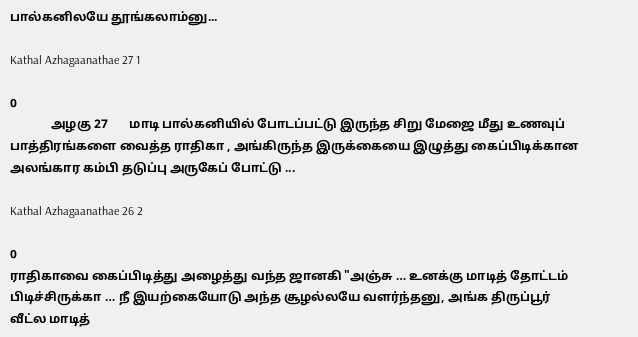பால்கனிலயே தூங்கலாம்னு...

Kathal Azhagaanathae 27 1

0
             அழகு 27       மாடி பால்கனியில் போடப்பட்டு இருந்த சிறு மேஜை மீது உணவுப் பாத்திரங்களை வைத்த ராதிகா , அங்கிருந்த இருக்கையை இழுத்து கைப்பிடிக்கான அலங்கார கம்பி தடுப்பு அருகேப் போட்டு ...

Kathal Azhagaanathae 26 2

0
ராதிகாவை கைப்பிடித்து அழைத்து வந்த ஜானகி "அஞ்சு … உனக்கு மாடித் தோட்டம் பிடிச்சிருக்கா … நீ இயற்கையோடு அந்த சூழல்லயே வளர்ந்தனு, அங்க திருப்பூர் வீட்ல மாடித்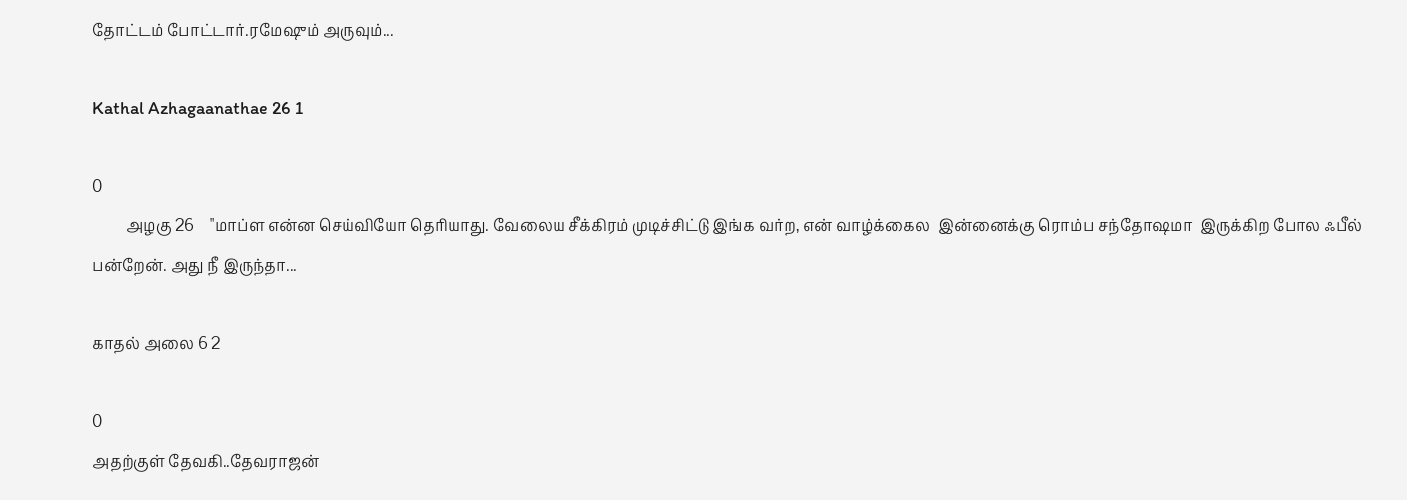தோட்டம் போட்டார்.ரமேஷும் அருவும்...

Kathal Azhagaanathae 26 1

0
         அழகு 26    "மாப்ள என்ன செய்வியோ தெரியாது. வேலைய சீக்கிரம் முடிச்சிட்டு இங்க வர்ற, என் வாழ்க்கைல  இன்னைக்கு ரொம்ப சந்தோஷமா  இருக்கிற போல ஃபீல் பன்றேன். அது நீ இருந்தா...

காதல் அலை 6 2

0
அதற்குள் தேவகி..தேவராஜன்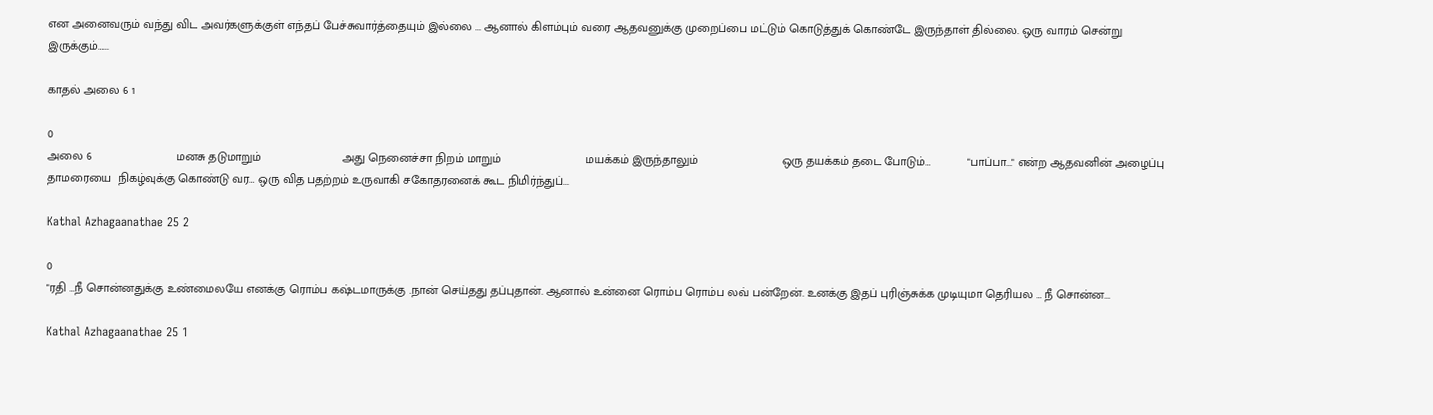என அனைவரும் வந்து விட அவர்களுக்குள் எந்தப் பேச்சுவார்த்தையும் இல்லை ... ஆனால் கிளம்பும் வரை ஆதவனுக்கு முறைப்பை மட்டும் கொடுத்துக் கொண்டே இருந்தாள் தில்லை. ஒரு வாரம் சென்று இருக்கும்…...

காதல் அலை 6 1

0
அலை 6                         மனசு தடுமாறும்                        அது நெனைச்சா நிறம் மாறும்                         மயக்கம் இருந்தாலும்                         ஒரு தயக்கம் தடை போடும்…           "பாப்பா..." என்ற ஆதவனின் அழைப்பு தாமரையை  நிகழ்வுக்கு கொண்டு வர… ஒரு வித பதற்றம் உருவாகி சகோதரனைக் கூட நிமிர்ந்துப்...

Kathal Azhagaanathae 25 2

0
"ரதி …நீ சொன்னதுக்கு உண்மைலயே எனக்கு ரொம்ப கஷ்டமாருக்கு .நான் செய்தது தப்புதான். ஆனால் உன்னை ரொம்ப ரொம்ப லவ் பன்றேன். உனக்கு இதப் புரிஞ்சுக்க முடியுமா தெரியல … நீ சொன்ன...

Kathal Azhagaanathae 25 1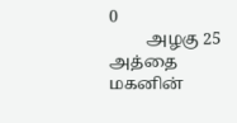0
         அழகு 25        அத்தை மகனின்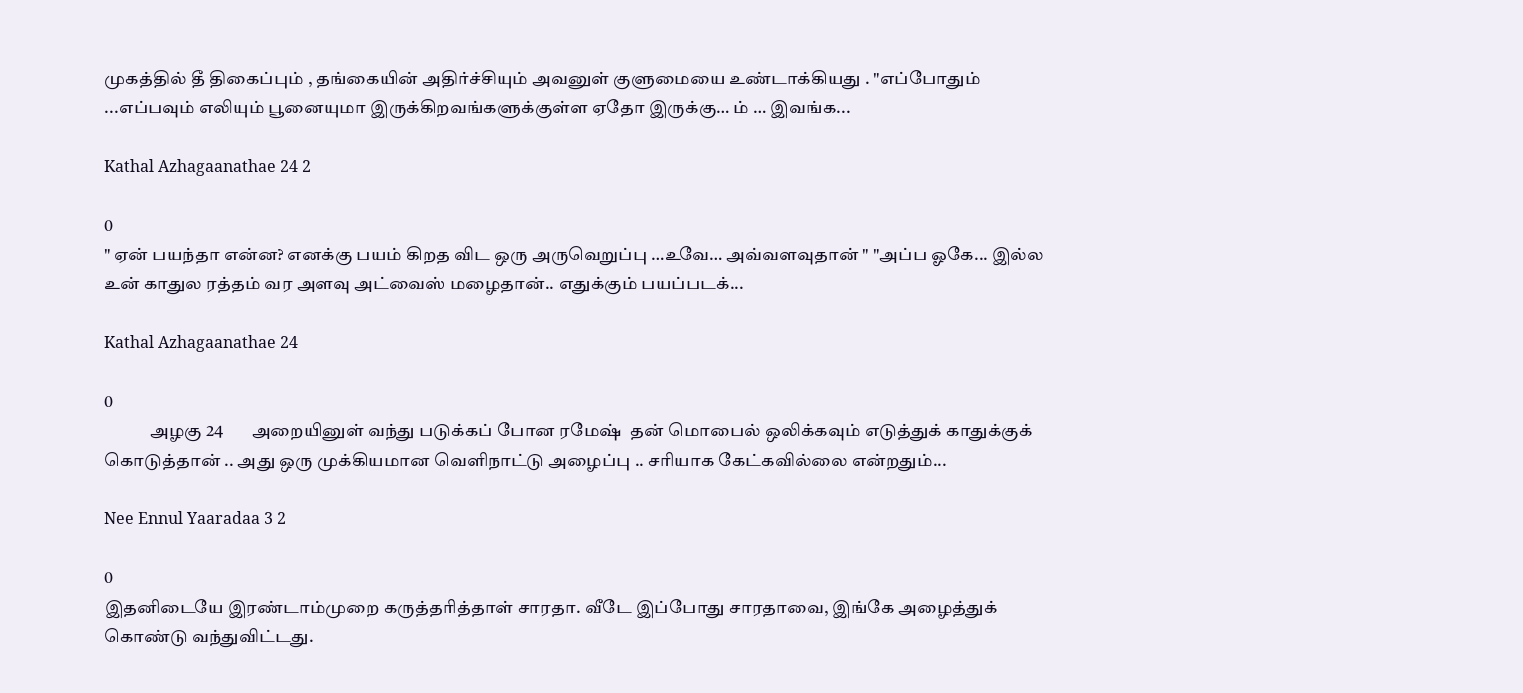முகத்தில் தீ திகைப்பும் , தங்கையின் அதிர்ச்சியும் அவனுள் குளுமையை உண்டாக்கியது . "எப்போதும் ...எப்பவும் எலியும் பூனையுமா இருக்கிறவங்களுக்குள்ள ஏதோ இருக்கு… ம் … இவங்க...

Kathal Azhagaanathae 24 2

0
" ஏன் பயந்தா என்ன? எனக்கு பயம் கிறத விட ஒரு அருவெறுப்பு …உவே… அவ்வளவுதான் " "அப்ப ஓகே... இல்ல உன் காதுல ரத்தம் வர அளவு அட்வைஸ் மழைதான்.. எதுக்கும் பயப்படக்...

Kathal Azhagaanathae 24

0
             அழகு 24        அறையினுள் வந்து படுக்கப் போன ரமேஷ்  தன் மொபைல் ஒலிக்கவும் எடுத்துக் காதுக்குக் கொடுத்தான் .. அது ஒரு முக்கியமான வெளிநாட்டு அழைப்பு .. சரியாக கேட்கவில்லை என்றதும்...

Nee Ennul Yaaradaa 3 2

0
இதனிடையே இரண்டாம்முறை கருத்தரித்தாள் சாரதா. வீடே இப்போது சாரதாவை, இங்கே அழைத்துக் கொண்டு வந்துவிட்டது.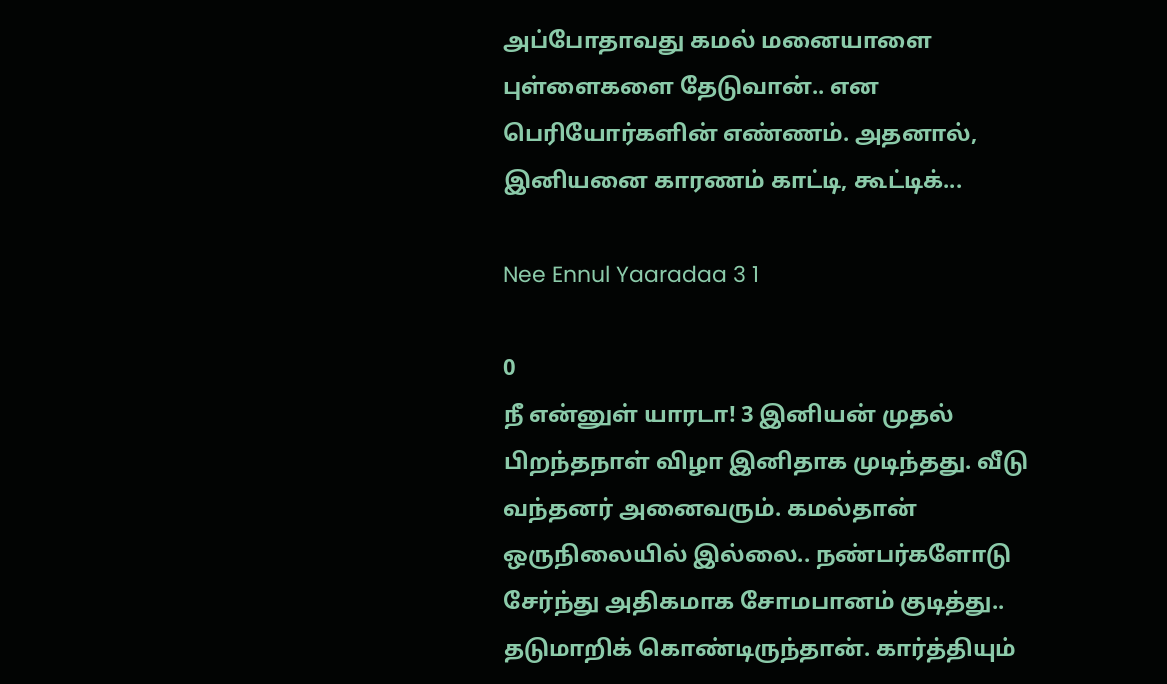அப்போதாவது கமல் மனையாளை புள்ளைகளை தேடுவான்.. என பெரியோர்களின் எண்ணம். அதனால், இனியனை காரணம் காட்டி, கூட்டிக்...

Nee Ennul Yaaradaa 3 1

0
நீ என்னுள் யாரடா! 3 இனியன் முதல் பிறந்தநாள் விழா இனிதாக முடிந்தது. வீடு வந்தனர் அனைவரும். கமல்தான் ஒருநிலையில் இல்லை.. நண்பர்களோடு சேர்ந்து அதிகமாக சோமபானம் குடித்து.. தடுமாறிக் கொண்டிருந்தான். கார்த்தியும்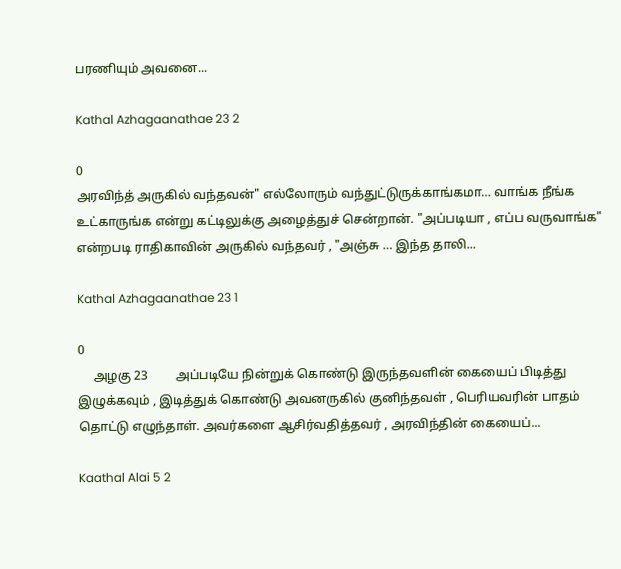பரணியும் அவனை...

Kathal Azhagaanathae 23 2

0
அரவிந்த் அருகில் வந்தவன்" எல்லோரும் வந்துட்டுருக்காங்கமா… வாங்க நீங்க உட்காருங்க என்று கட்டிலுக்கு அழைத்துச் சென்றான். "அப்படியா , எப்ப வருவாங்க" என்றபடி ராதிகாவின் அருகில் வந்தவர் , "அஞ்சு … இந்த தாலி...

Kathal Azhagaanathae 23 1

0
     அழகு 23         அப்படியே நின்றுக் கொண்டு இருந்தவளின் கையைப் பிடித்து இழுக்கவும் , இடித்துக் கொண்டு அவனருகில் குனிந்தவள் , பெரியவரின் பாதம் தொட்டு எழுந்தாள். அவர்களை ஆசிர்வதித்தவர் , அரவிந்தின் கையைப்...

Kaathal Alai 5 2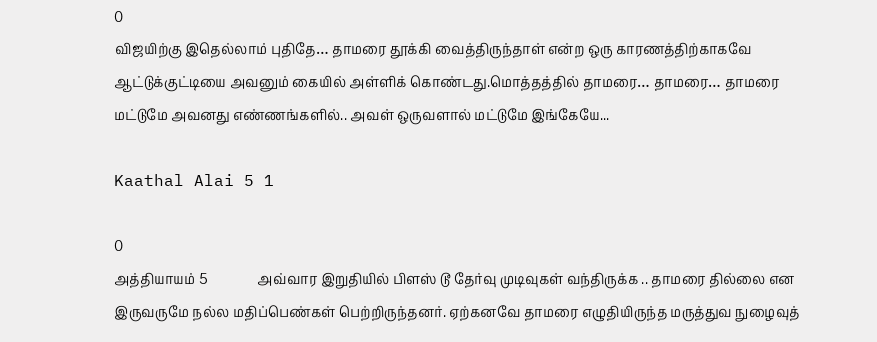0
விஜயிற்கு இதெல்லாம் புதிதே… தாமரை தூக்கி வைத்திருந்தாள் என்ற ஒரு காரணத்திற்காகவே ஆட்டுக்குட்டியை அவனும் கையில் அள்ளிக் கொண்டது.மொத்தத்தில் தாமரை… தாமரை… தாமரை மட்டுமே அவனது எண்ணங்களில்.. அவள் ஒருவளால் மட்டுமே இங்கேயே...

Kaathal Alai 5 1

0
அத்தியாயம் 5               அவ்வார இறுதியில் பிளஸ் டூ தேர்வு முடிவுகள் வந்திருக்க .. தாமரை தில்லை என இருவருமே நல்ல மதிப்பெண்கள் பெற்றிருந்தனர். ஏற்கனவே தாமரை எழுதியிருந்த மருத்துவ நுழைவுத்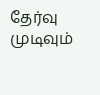தேர்வு முடிவும்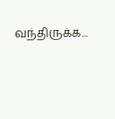வந்திருக்க...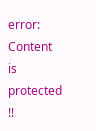error: Content is protected !!